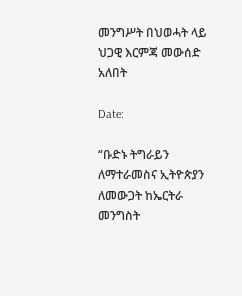መንግሥት በህወሓት ላይ ህጋዊ እርምጃ መውሰድ አለበት

Date:

“ቡድኑ ትግራይን ለማተራመስና ኢትዮጵያን
ለመውጋት ከኤርትራ መንግስት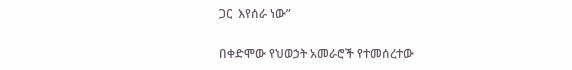ጋር  እየሰራ ነው”

በቀድሞው የህወኃት አመራሮች የተመሰረተው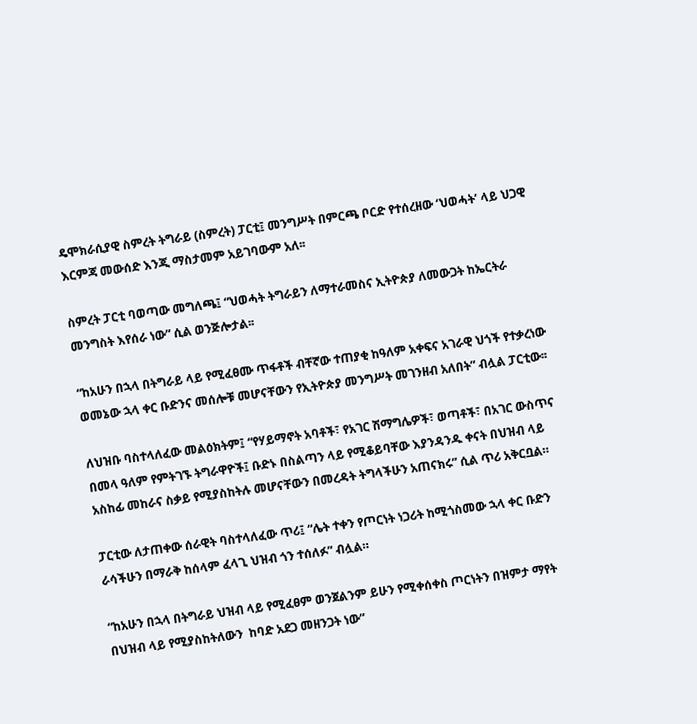ዴሞክራሲያዊ ስምረት ትግራይ (ስምረት) ፓርቲ፤ መንግሥት በምርጫ ቦርድ የተሰረዘው ‘ህወሓት’ ላይ ህጋዊ እርምጃ መውሰድ እንጂ ማስታመም አይገባውም አለ፡፡

ስምረት ፓርቲ ባወጣው መግለጫ፤ “ህወሓት ትግራይን ለማተራመስና ኢትዮጵያ ለመውጋት ከኤርትራ መንግስት እየሰራ ነው” ሲል ወንጅሎታል፡፡

“ከአሁን በኋላ በትግራይ ላይ የሚፈፀሙ ጥፋቶች ብቸኛው ተጠያቂ ከዓለም አቀፍና አገራዊ ህጎች የተቃረነው ወመኔው ኋላ ቀር ቡድንና መሰሎቹ መሆናቸውን የኢትዮጵያ መንግሥት መገንዘብ አለበት” ብሏል ፓርቲው፡፡

ለህዝቡ ባስተላለፈው መልዕክትም፤ “የሃይማኖት አባቶች፣ የአገር ሽማግሌዎች፣ ወጣቶች፣ በአገር ውስጥና በመላ ዓለም የምትገኙ ትግራዋዮች፤ ቡድኑ በስልጣን ላይ የሚቆይባቸው እያንዳንዱ ቀናት በህዝብ ላይ አስከፊ መከራና ስቃይ የሚያስከትሉ መሆናቸውን በመረዳት ትግላችሁን አጠናክሩ” ሲል ጥሪ አቅርቧል።

ፓርቲው ለታጠቀው ሰራዊት ባስተላለፈው ጥሪ፤ “ሌት ተቀን የጦርነት ነጋሪት ከሚጎስመው ኋላ ቀር ቡድን  ራሳችሁን በማራቅ ከሰላም ፈላጊ ህዝብ ጎን ተሰለፉ” ብሏል።

“ከአሁን በኋላ በትግራይ ህዝብ ላይ የሚፈፀም ወንጀልንም ይሁን የሚቀሰቀስ ጦርነትን በዝምታ ማየት በህዝብ ላይ የሚያስከትለውን  ከባድ አደጋ መዘንጋት ነው”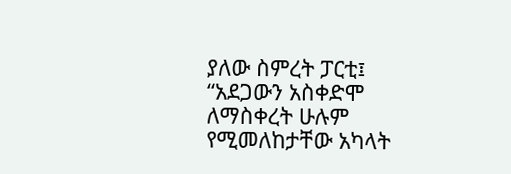ያለው ስምረት ፓርቲ፤ “አደጋውን አስቀድሞ ለማስቀረት ሁሉም የሚመለከታቸው አካላት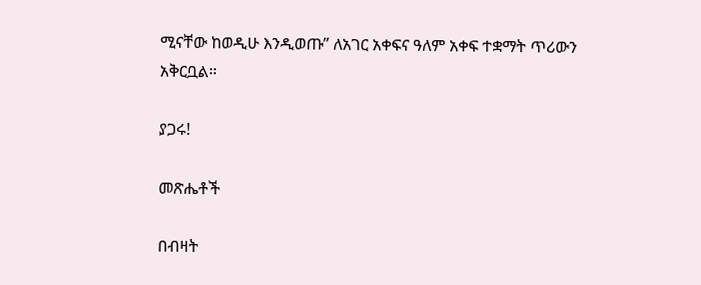ሚናቸው ከወዲሁ እንዲወጡ” ለአገር አቀፍና ዓለም አቀፍ ተቋማት ጥሪውን አቅርቧል።

ያጋሩ!

መጽሔቶች

በብዛት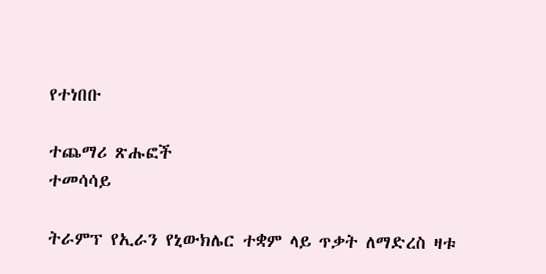የተነበቡ

ተጨማሪ ጽሑፎች
ተመሳሳይ

ትራምፕ የኢራን የኒውክሌር ተቋም ላይ ጥቃት ለማድረስ ዛቱ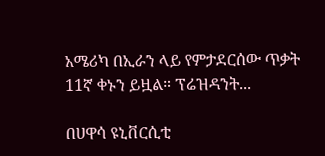አሜሪካ በኢራን ላይ የምታደርሰው ጥቃት 11ኛ ቀኑን ይዟል። ፕሬዝዳንት...

በሀዋሳ ዩኒቨርሲቲ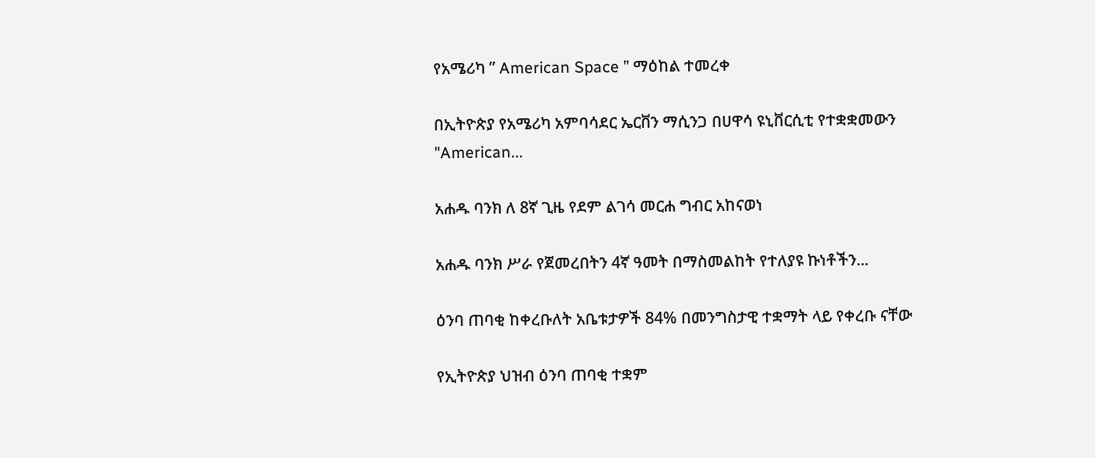የአሜሪካ ” American Space ” ማዕከል ተመረቀ

በኢትዮጵያ የአሜሪካ አምባሳደር ኤርቨን ማሲንጋ በሀዋሳ ዩኒቨርሲቲ የተቋቋመውን "American...

አሐዱ ባንክ ለ 8ኛ ጊዜ የደም ልገሳ መርሐ ግብር አከናወነ

አሐዱ ባንክ ሥራ የጀመረበትን 4ኛ ዓመት በማስመልከት የተለያዩ ኩነቶችን...

ዕንባ ጠባቂ ከቀረቡለት አቤቱታዎች 84% በመንግስታዊ ተቋማት ላይ የቀረቡ ናቸው

የኢትዮጵያ ህዝብ ዕንባ ጠባቂ ተቋም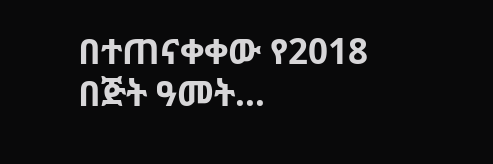በተጠናቀቀው የ2018 በጅት ዓመት...